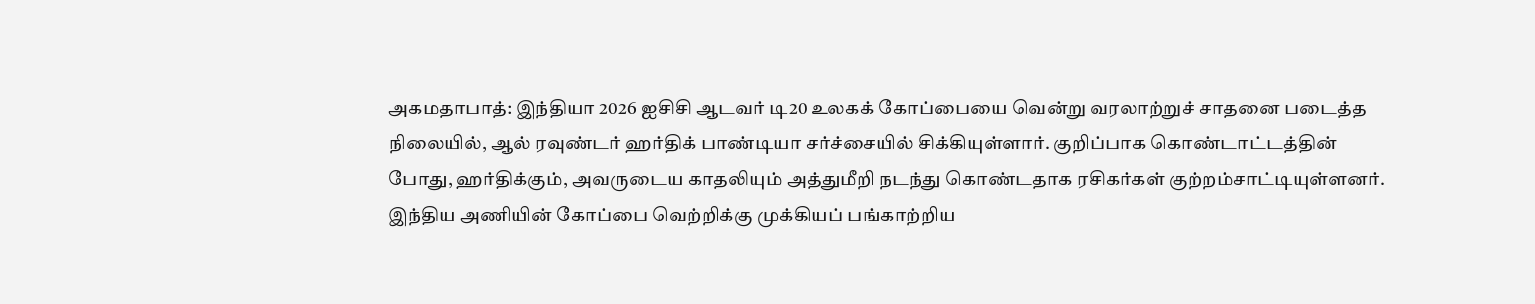அகமதாபாத்: இந்தியா 2026 ஐசிசி ஆடவர் டி20 உலகக் கோப்பையை வென்று வரலாற்றுச் சாதனை படைத்த நிலையில், ஆல் ரவுண்டர் ஹர்திக் பாண்டியா சர்ச்சையில் சிக்கியுள்ளார். குறிப்பாக கொண்டாட்டத்தின் போது, ஹர்திக்கும், அவருடைய காதலியும் அத்துமீறி நடந்து கொண்டதாக ரசிகர்கள் குற்றம்சாட்டியுள்ளனர்.
இந்திய அணியின் கோப்பை வெற்றிக்கு முக்கியப் பங்காற்றிய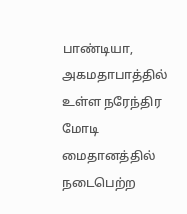பாண்டியா, அகமதாபாத்தில் உள்ள நரேந்திர மோடி மைதானத்தில் நடைபெற்ற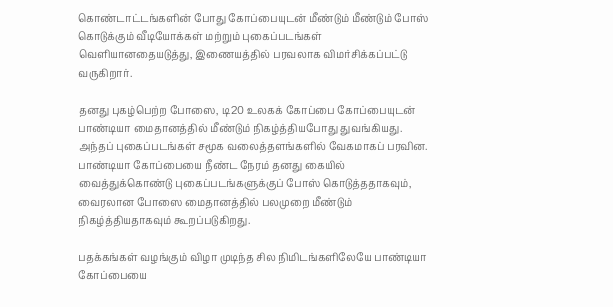கொண்டாட்டங்களின் போது கோப்பையுடன் மீண்டும் மீண்டும் போஸ் கொடுக்கும் வீடியோக்கள் மற்றும் புகைப்படங்கள் வெளியானதையடுத்து, இணையத்தில் பரவலாக விமர்சிக்கப்பட்டு வருகிறார்.

தனது புகழ்பெற்ற போஸை, டி20 உலகக் கோப்பை கோப்பையுடன் பாண்டியா மைதானத்தில் மீண்டும் நிகழ்த்தியபோது துவங்கியது. அந்தப் புகைப்படங்கள் சமூக வலைத்தளங்களில் வேகமாகப் பரவின. பாண்டியா கோப்பையை நீண்ட நேரம் தனது கையில் வைத்துக்கொண்டு புகைப்படங்களுக்குப் போஸ் கொடுத்ததாகவும், வைரலான போஸை மைதானத்தில் பலமுறை மீண்டும் நிகழ்த்தியதாகவும் கூறப்படுகிறது.

பதக்கங்கள் வழங்கும் விழா முடிந்த சில நிமிடங்களிலேயே பாண்டியா கோப்பையை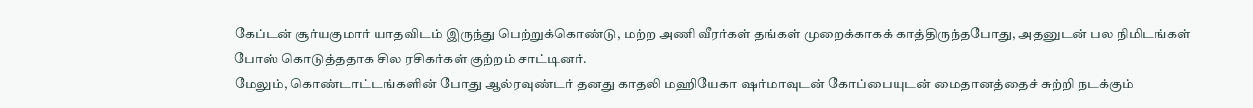கேப்டன் சூர்யகுமார் யாதவிடம் இருந்து பெற்றுக்கொண்டு, மற்ற அணி வீரர்கள் தங்கள் முறைக்காகக் காத்திருந்தபோது, அதனுடன் பல நிமிடங்கள் போஸ் கொடுத்ததாக சில ரசிகர்கள் குற்றம் சாட்டினர்.
மேலும், கொண்டாட்டங்களின் போது ஆல்ரவுண்டர் தனது காதலி மஹியேகா ஷர்மாவுடன் கோப்பையுடன் மைதானத்தைச் சுற்றி நடக்கும்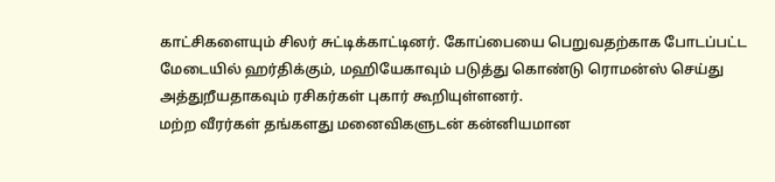காட்சிகளையும் சிலர் சுட்டிக்காட்டினர். கோப்பையை பெறுவதற்காக போடப்பட்ட மேடையில் ஹர்திக்கும், மஹியேகாவும் படுத்து கொண்டு ரொமன்ஸ் செய்து அத்துறீயதாகவும் ரசிகர்கள் புகார் கூறியுள்ளனர்.
மற்ற வீரர்கள் தங்களது மனைவிகளுடன் கன்னியமான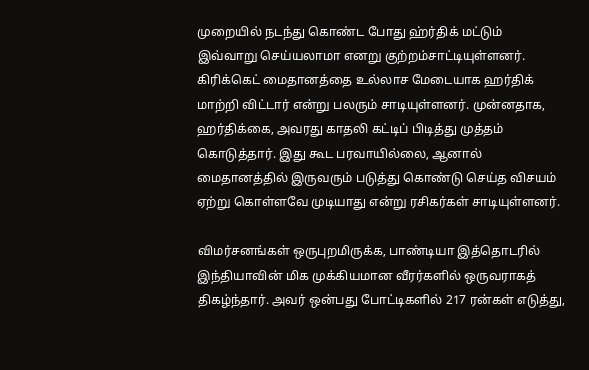முறையில் நடந்து கொண்ட போது ஹ்ர்திக் மட்டும் இவ்வாறு செய்யலாமா எனறு குற்றம்சாட்டியுள்ளனர். கிரிக்கெட் மைதானத்தை உல்லாச மேடையாக ஹர்திக் மாற்றி விட்டார் என்று பலரும் சாடியுள்ளனர். முன்னதாக, ஹர்திக்கை, அவரது காதலி கட்டிப் பிடித்து முத்தம் கொடுத்தார். இது கூட பரவாயில்லை, ஆனால் மைதானத்தில் இருவரும் படுத்து கொண்டு செய்த விசயம் ஏற்று கொள்ளவே முடியாது என்று ரசிகர்கள் சாடியுள்ளனர்.

விமர்சனங்கள் ஒருபுறமிருக்க, பாண்டியா இத்தொடரில் இந்தியாவின் மிக முக்கியமான வீரர்களில் ஒருவராகத் திகழ்ந்தார். அவர் ஒன்பது போட்டிகளில் 217 ரன்கள் எடுத்து,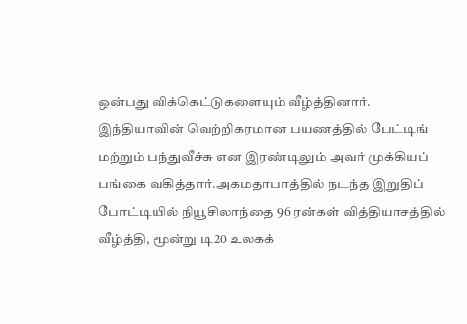ஒன்பது விக்கெட்டுகளையும் வீழ்த்தினார். இந்தியாவின் வெற்றிகரமான பயணத்தில் பேட்டிங் மற்றும் பந்துவீச்சு என இரண்டிலும் அவர் முக்கியப் பங்கை வகித்தார்.அகமதாபாத்தில் நடந்த இறுதிப் போட்டியில் நியூசிலாந்தை 96 ரன்கள் வித்தியாசத்தில் வீழ்த்தி, மூன்று டி20 உலகக்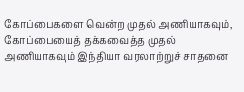கோப்பைகளை வென்ற முதல் அணியாகவும், கோப்பையைத் தக்கவைத்த முதல் அணியாகவும் இந்தியா வரலாற்றுச் சாதனை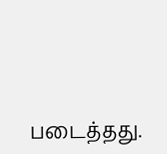படைத்தது.